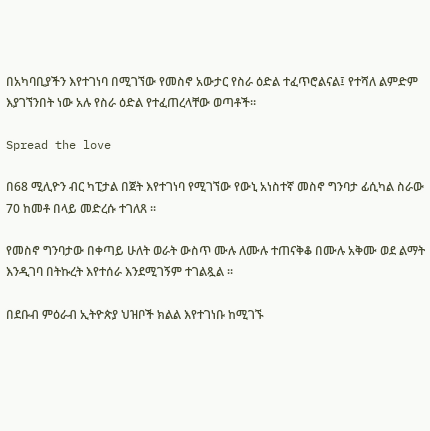በአካባቢያችን እየተገነባ በሚገኘው የመስኖ አውታር የስራ ዕድል ተፈጥሮልናል፤ የተሻለ ልምድም እያገኘንበት ነው አሉ የስራ ዕድል የተፈጠረላቸው ወጣቶች።

Spread the love

በ68 ሚሊዮን ብር ካፒታል በጀት እየተገነባ የሚገኘው የውኒ አነስተኛ መስኖ ግንባታ ፊሲካል ስራው 70 ከመቶ በላይ መድረሱ ተገለጸ ፡፡

የመስኖ ግንባታው በቀጣይ ሁለት ወራት ውስጥ ሙሉ ለሙሉ ተጠናቅቆ በሙሉ አቅሙ ወደ ልማት እንዲገባ በትኩረት እየተሰራ እንደሚገኝም ተገልጿል ፡፡

በደቡብ ምዕራብ ኢትዮጵያ ህዝቦች ክልል እየተገነቡ ከሚገኙ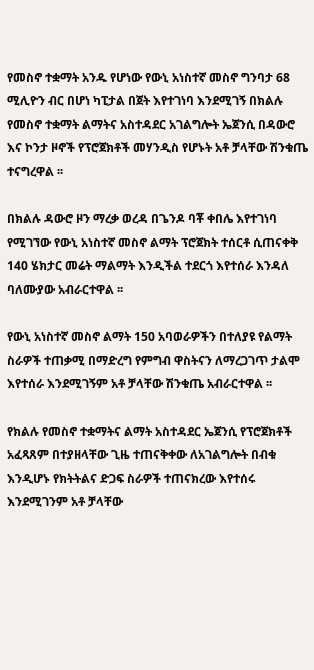የመስኖ ተቋማት አንዱ የሆነው የውኒ አነስተኛ መስኖ ግንባታ 68 ሚሊዮን ብር በሆነ ካፒታል በጀት እየተገነባ እንደሚገኝ በክልሉ የመስኖ ተቋማት ልማትና አስተዳደር አገልግሎት ኤጀንሲ በዳውሮ እና ኮንታ ዞኖች የፕሮጀክቶች መሃንዲስ የሆኑት አቶ ቻላቸው ሽንቁጤ ተናግረዋል ፡፡

በክልሉ ዳውሮ ዞን ማረቃ ወረዳ በጌንዶ ባቾ ቀበሌ እየተገነባ የሚገኘው የውኒ አነስተኛ መስኖ ልማት ፕሮጀክት ተሰርቶ ሲጠናቀቅ 140 ሄክታር መሬት ማልማት እንዲችል ተደርጎ እየተሰራ እንዳለ ባለሙያው አብራርተዋል ፡፡

የውኒ አነስተኛ መስኖ ልማት 150 አባወራዎችን በተለያዩ የልማት ስራዎች ተጠቃሚ በማድረግ የምግብ ዋስትናን ለማረጋገጥ ታልሞ እየተሰራ እንደሚገኝም አቶ ቻላቸው ሽንቁጤ አብራርተዋል ፡፡

የክልሉ የመስኖ ተቋማትና ልማት አስተዳደር ኤጀንሲ የፕሮጀክቶች አፈጻጸም በተያዘላቸው ጊዜ ተጠናቅቀው ለአገልግሎት በብቁ እንዲሆኑ የክትትልና ድጋፍ ስራዎች ተጠናክረው እየተሰሩ እንደሚገንም አቶ ቻላቸው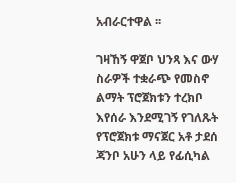አብራርተዋል ፡፡

ገዛኸኝ ዋጀቦ ህንጻ እና ውሃ ስራዎች ተቋራጭ የመስኖ ልማት ፕሮጀክቱን ተረክቦ እየሰራ እንደሚገኝ የገለጹት የፕሮጀክቱ ማናጀር አቶ ታደሰ ጃንቦ አሁን ላይ የፊሲካል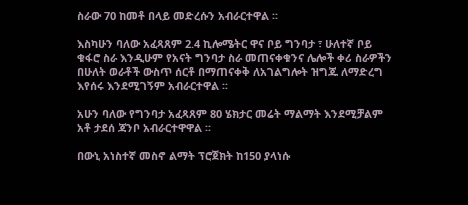ስራው 70 ከመቶ በላይ መድረሱን አብራርተዋል ፡፡

እስካሁን ባለው አፈጻጸም 2.4 ኪሎሜትር ዋና ቦይ ግንባታ ፣ ሁለተኛ ቦይ ቁፋሮ ስራ እንዲሁም የአናት ግንባታ ስራ መጠናቀቁንና ሌሎች ቀሪ ስራዎችን በሁለት ወራቶች ውስጥ ሰርቶ በማጠናቀቅ ለአገልግሎት ዝግጁ ለማድረግ እየሰሩ እንደሚገኝም አብራርተዋል ፡፡

አሁን ባለው የግንባታ አፈጻጸም 80 ሄክታር መሬት ማልማት እንደሚቻልም አቶ ታደሰ ጃንቦ አብራርተዋዋል ፡፡

በውኒ አነስተኛ መስኖ ልማት ፕሮጀክት ከ150 ያላነሱ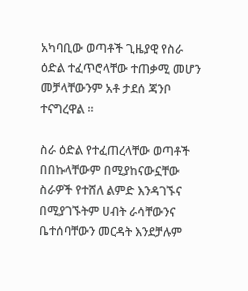አካባቢው ወጣቶች ጊዜያዊ የስራ ዕድል ተፈጥሮላቸው ተጠቃሚ መሆን መቻላቸውንም አቶ ታደሰ ጃንቦ ተናግረዋል ፡፡

ስራ ዕድል የተፈጠረላቸው ወጣቶች በበኩላቸውም በሚያከናውኗቸው ስራዎች የተሸለ ልምድ እንዳገኙና በሚያገኙትም ሀብት ራሳቸውንና ቤተሰባቸውን መርዳት እንደቻሉም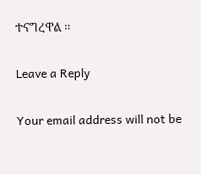ተናግረዋል ፡፡

Leave a Reply

Your email address will not be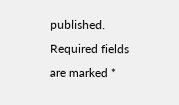published. Required fields are marked *